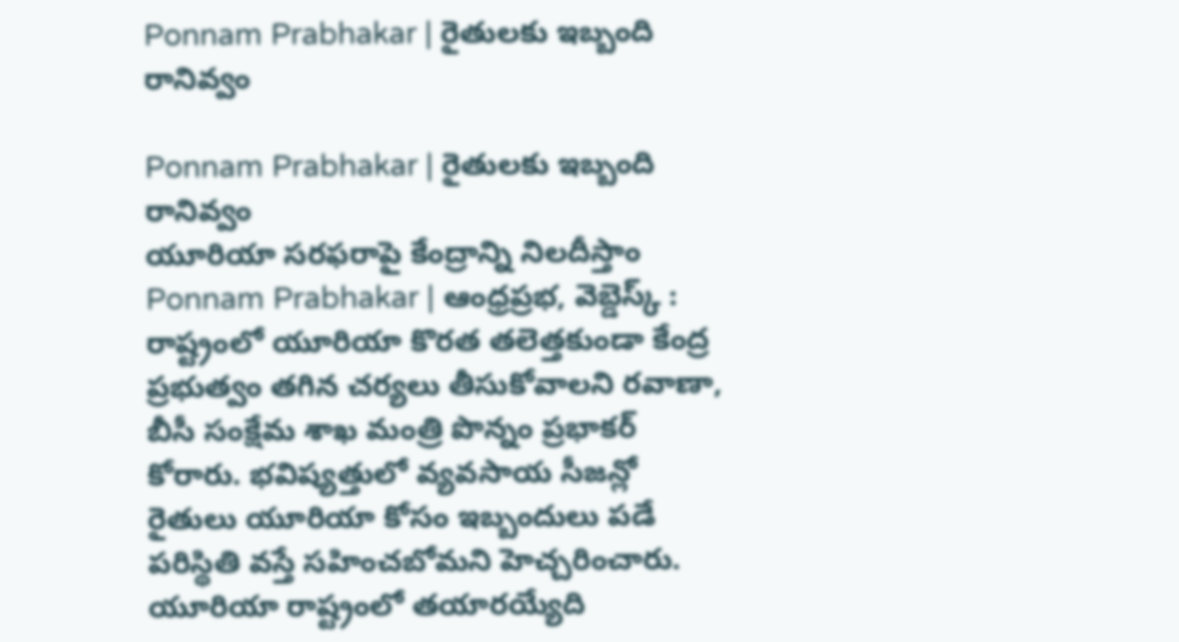Ponnam Prabhakar | రైతులకు ఇబ్బంది రానివ్వం

Ponnam Prabhakar | రైతులకు ఇబ్బంది రానివ్వం
యూరియా సరఫరాపై కేంద్రాన్ని నిలదీస్తాం
Ponnam Prabhakar | ఆంధ్రప్రభ, వెబ్డెస్క్ : రాష్ట్రంలో యూరియా కొరత తలెత్తకుండా కేంద్ర ప్రభుత్వం తగిన చర్యలు తీసుకోవాలని రవాణా, బీసీ సంక్షేమ శాఖ మంత్రి పొన్నం ప్రభాకర్ కోరారు. భవిష్యత్తులో వ్యవసాయ సీజన్లో రైతులు యూరియా కోసం ఇబ్బందులు పడే పరిస్థితి వస్తే సహించబోమని హెచ్చరించారు.
యూరియా రాష్ట్రంలో తయారయ్యేది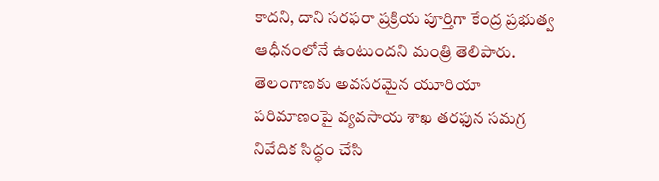కాదని, దాని సరఫరా ప్రక్రియ పూర్తిగా కేంద్ర ప్రభుత్వ ఆధీనంలోనే ఉంటుందని మంత్రి తెలిపారు. తెలంగాణకు అవసరమైన యూరియా పరిమాణంపై వ్యవసాయ శాఖ తరఫున సమగ్ర నివేదిక సిద్ధం చేసి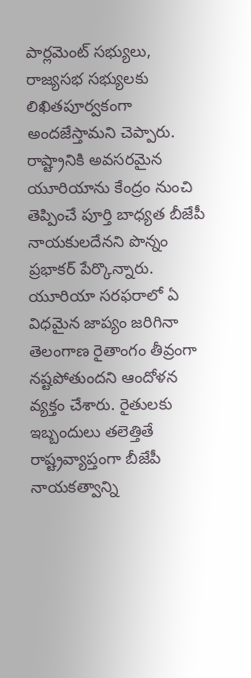పార్లమెంట్ సభ్యులు, రాజ్యసభ సభ్యులకు లిఖితపూర్వకంగా అందజేస్తామని చెప్పారు.
రాష్ట్రానికి అవసరమైన యూరియాను కేంద్రం నుంచి తెప్పించే పూర్తి బాధ్యత బీజేపీ నాయకులదేనని పొన్నం ప్రభాకర్ పేర్కొన్నారు. యూరియా సరఫరాలో ఏ విధమైన జాప్యం జరిగినా తెలంగాణ రైతాంగం తీవ్రంగా నష్టపోతుందని ఆందోళన వ్యక్తం చేశారు. రైతులకు ఇబ్బందులు తలెత్తితే రాష్ట్రవ్యాప్తంగా బీజేపీ నాయకత్వాన్ని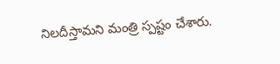నిలదీస్తామని మంత్రి స్పష్టం చేశారు.